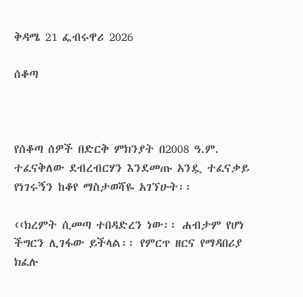ቅዳሜ 21 ፌብሩዋሪ 2026

ሰቆጣ



የሰቆጣ ሰዎች በድርቅ ምክንያት በ2008 ዓ.ም. ተፈናቅለው ደብረብርሃን እንደመጡ አንዷ ተፈናቃይ የነገሩኝን ከቆየ ማስታወሻዬ አገኘሁት፡፡

‹‹ክረምት ሲመጣ ተበዳድረን ነው፡፡ ሐብታም የሆነ ችግርን ሊገፋው ይችላል፡፡ የምርጥ ዘርና የማዳበሪያ ክፈሉ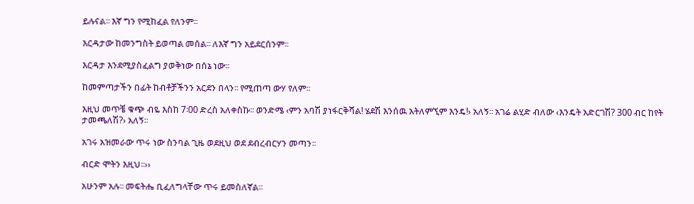ይሉናል፡፡ እኛ ግን የሚከፈል የለንም፡፡

እርዳታው ከመንግስት ይወጣል መሰል፡፡ ለእኛ ግን አይደርሰንም፡፡

እርዳታ እንደሚያስፈልግ ያወቅነው በሰኔ ነው፡፡

ከመምጣታችን በፊት ከብቶቻችንን አርደን በላን፡፡ የሚጠጣ ውሃ የለም፡፡

እዚህ መጥቼ ቁጭ ብዬ እስከ 7፡00 ድረስ አለቀስኩ፡፡ ወንድሜ ‹ምን አባሽ ያነፋርቅሻል! ሄደሽ እንሰዉ አትለምኚም እንዴ!› አለኝ፡፡ አገሬ ልሂድ ብለው ‹እንዴት አድርገሽ? 300 ብር ከየት ታመጫለሽ?› አለኝ፡፡

አገሩ አዝመራው ጥሩ ነው ስንባል ጊዜ ወደዚህ ወደ ደብረብርሃን መጣን፡፡

ብርድ ሞትን እዚህ፡፡››

አሁንም አሉ፡፡ መፍትሔ ቢፈለግላቸው ጥሩ ይመስለኛል፡፡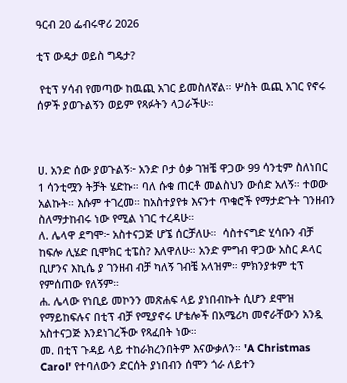ዓርብ 20 ፌብሩዋሪ 2026

ቲፕ ውዴታ ወይስ ግዴታ?

 የቲፕ ሃሳብ የመጣው ከዉጪ አገር ይመስለኛል። ሦስት ዉጪ አገር የኖሩ ሰዎች ያወጉልኝን ወይም የጻፉትን ላጋራችሁ።



ሀ. አንድ ሰው ያወጉልኝ፦ አንድ ቦታ ዕቃ ገዝቼ ዋጋው 99 ሳንቲም ስለነበር 1 ሳንቲሟን ትቻት ሄድኩ። ባለ ሱቁ ጠርቶ መልስህን ውሰድ አለኝ። ተወው አልኩት። እሱም ተገረመ። ከአስተያየቱ እናንተ ጥቁሮች የማታድጉት ገንዘብን ስለማታከብሩ ነው የሚል ነገር ተረዳሁ።
ለ. ሌላዋ ደግሞ፦ አስተናጋጅ ሆኜ ሰርቻለሁ።  ሳስተናግድ ሂሳቡን ብቻ ከፍሎ ሊሄድ ቢሞክር ቲፔስ? እለዋለሁ። አንድ ምግብ ዋጋው አስር ዶላር ቢሆንና እኪሴ ያ ገንዘብ ብቻ ካለኝ ገብቼ አላዝም። ምክንያቱም ቲፕ የምሰጠው የለኝም።
ሐ. ሌላው የነቢይ መኮንን መጽሐፍ ላይ ያነበብኩት ሲሆን ደሞዝ የማይከፍሉና በቲፕ ብቻ የሚያኖሩ ሆቴሎች በአሜሪካ መኖራቸውን አንዷ አስተናጋጅ እንደነገረችው የጻፈበት ነው።
መ. በቲፕ ጉዳይ ላይ ተከራክረንበትም እናውቃለን። 'A Christmas Carol' የተባለውን ድርሰት ያነበብን ሰሞን ጎራ ለይተን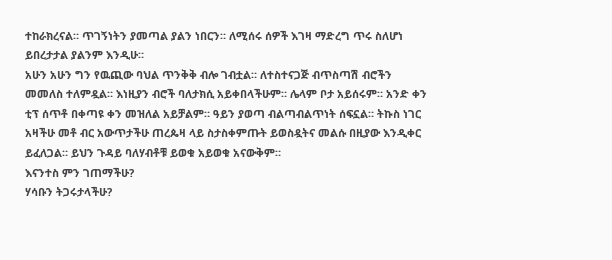ተከራክረናል። ጥገኝነትን ያመጣል ያልን ነበርን። ለሚሰሩ ሰዎች እገዛ ማድረግ ጥሩ ስለሆነ ይበረታታል ያልንም እንዲሁ።
አሁን አሁን ግን የዉጪው ባህል ጥንቅቅ ብሎ ገብቷል። ለተስተናጋጅ ብጥስጣሽ ብሮችን መመለስ ተለምዷል። እነዚያን ብሮች ባለታክሲ አይቀበላችሁም። ሌላም ቦታ አይሰሩም። አንድ ቀን ቲፕ ሰጥቶ በቀጣዩ ቀን መዝለል አይቻልም። ዓይን ያወጣ ብልጣብልጥነት ሰፍኗል። ትኩስ ነገር አዛችሁ መቶ ብር አውጥታችሁ ጠረጴዛ ላይ ስታስቀምጡት ይወስዷትና መልሱ በዚያው እንዲቀር ይፈለጋል። ይህን ጉዳይ ባለሃብቶቹ ይወቁ አይወቁ አናውቅም።
እናንተስ ምን ገጠማችሁ?
ሃሳቡን ትጋሩታላችሁ?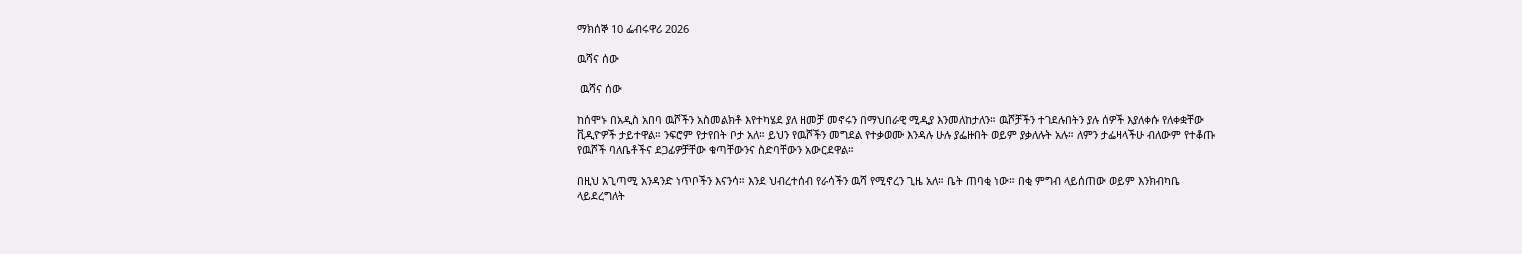ማክሰኞ 10 ፌብሩዋሪ 2026

ዉሻና ሰው

 ዉሻና ሰው

ከሰሞኑ በአዲስ አበባ ዉሾችን አስመልክቶ እየተካሄደ ያለ ዘመቻ መኖሩን በማህበራዊ ሚዲያ እንመለከታለን። ዉሾቻችን ተገደሉበትን ያሉ ሰዎች እያለቀሱ የለቀቋቸው ቪዲዮዎች ታይተዋል። ንፍሮም የታየበት ቦታ አለ። ይህን የዉሾችን መግደል የተቃወሙ እንዳሉ ሁሉ ያፌዙበት ወይም ያቃለሉት አሉ። ለምን ታፌዛላችሁ ብለውም የተቆጡ የዉሾች ባለቤቶችና ደጋፊዎቻቸው ቁጣቸውንና ስድባቸውን አውርደዋል።

በዚህ አጊጣሚ አንዳንድ ነጥቦችን እናንሳ። እንደ ህብረተሰብ የራሳችን ዉሻ የሚኖረን ጊዜ አለ። ቤት ጠባቂ ነው። በቂ ምግብ ላይሰጠው ወይም እንክብካቤ ላይደረግለት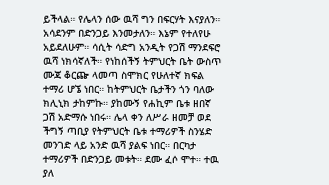ይችላል። የሌላን ሰው ዉሻ ግን በፍርሃት እናያለን። አሳደንም በድንጋይ እንመታለን። እኔም የተለየሁ አይደለሁም። ሳሲት ሳድግ አንዲት የጋሽ ማንደፍሮ ዉሻ ነክሳኛለች። የነከሰችኝ ትምህርት ቤት ውስጥ ሙጃ ቆርጬ ላመጣ ስሞክር የሁለተኛ ክፍል ተማሪ ሆኜ ነበር። ከትምህርት ቤታችን ጎን ባለው ክሊኒክ ታከምኩ። ያከሙኝ የሐኪም ቤቱ ዘበኛ ጋሽ አድማሱ ነበሩ። ሌላ ቀን ለሥራ ዘመቻ ወደ ችግኝ ጣቢያ የትምህርት ቤቱ ተማሪዎች ስንሄድ መንገድ ላይ አንድ ዉሻ ያልፍ ነበር። በርካታ ተማሪዎች በድንጋይ መቱት። ደሙ ፈሶ ሞተ። ተዉ ያለ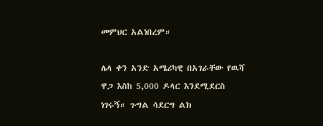መምህር አልነበረም።

ሌላ ቀን አንድ አሜሪካዊ በአገራቸው የዉሻ ዋጋ እስከ 5,000 ዶላር እንደሚደርስ ነገሩኝ። ጉግል ሳደርግ ልክ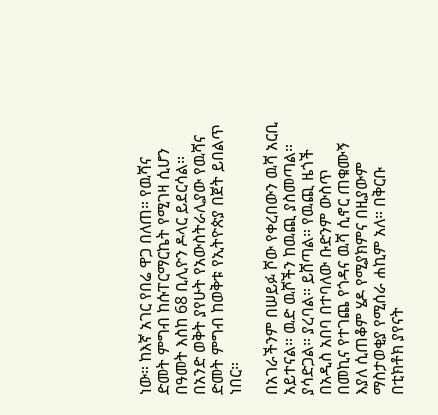ነው። ከእኛ አገር የበሬ ዋጋ በለጠ። የዉሻና ድመት ምግብ ከሱፐርማርኬት የሚገዛ ሲሆን በዓመት እስከ 68 ቢሊዮን ዶላር ይደርሳል። በአንድ ወቅት ያየሁት የአውስትራሊያው የዉሻና ድመት ምግብ ከወቅቱ የኢትዮጵያ በጀት ይበልጥ ነበር።

በአገራችንም በሠይፉ ሾው የቀረበውን ዉሻ አርቢ አይተናል። ዉድ ዉሾችን ከዉጪ ያስመጣል። ያሳድጋል። ያረባል። ይሸጣል። የዉጪ ዜጎች በአዲስ አበባ በተባለው ቡድንም ውስጥ በመኪና የተገጨ የጎዳና ዉሻ ሲኖር ጠቁሙኝ እያለ ሲጠቆም ሄዶ የሚያክምና በዚያውም ማስታወቂያ የሚሰራ ሐኪም አለ። በቅርቡ በቲክቶክ ያየናት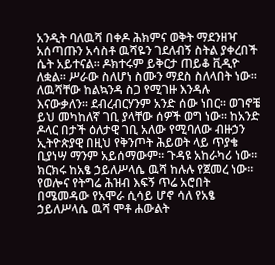አንዲት ባለዉሻ በቀዶ ሕክምና ወቅት ማደንዘዣ አሰጣጡን አሳስቶ ዉሻዬን ገደለብኝ ስትል ያቀረበች ሴት አይተናል። ዶክተሩም ይቅርታ ጠይቆ ቪዲዮ ለቋል። ሥራው ስለሆነ ስሙን ማደስ ስለላበት ነው። ለዉሻቸው ከልኳንዳ ስጋ የሚገዙ እንዳሉ እናውቃለን። ደብረብርሃንም አንድ ሰው ነበር። ወገኖቼ ይህ መካከለኛ ገቢ ያላቸው ሰዎች ወግ ነው። ከአንድ ዶላር በታች ዕለታዊ ገቢ አለው የሚባለው ብዙኃን ኢትዮጵያዊ በዚህ የቅንጦት ሕይወት ላይ ጥያቄ ቢያነሣ ማንም አይሰማውም። ጉዳዩ አከራካሪ ነው። ክርክሩ ከአፄ ኃይለሥላሴ ዉሻ ከሉሉ የጀመረ ነው። የወሎና የትግሬ ሕዝብ እፍኝ ጥሬ አሮበት በሜመዳው የአሞራ ሲሳይ ሆኖ ሳለ የአፄ ኃይለሥላሴ ዉሻ ሞቶ ሐውልት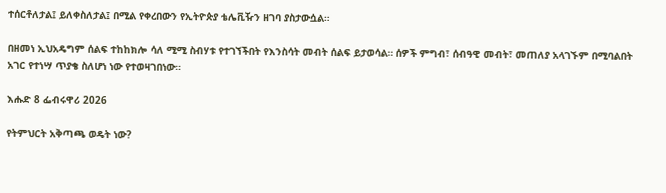ተሰርቶለታል፤ ይለቀስለታል፤ በሚል የቀረበውን የኢትዮጵያ ቴሌቪዥን ዘገባ ያስታውሷል።

በዘመነ ኢህአዴግም ሰልፍ ተከከክሎ ሳለ ሚሚ ስብሃቱ የተገኘችበት የእንስሳት መብት ሰልፍ ይታወሳል። ሰዎች ምግብ፣ ሰብዓዊ መብት፣ መጠለያ አላገኙም በሚባልበት አገር የተነሣ ጥያቄ ስለሆነ ነው የተወዛገበነው።

እሑድ 8 ፌብሩዋሪ 2026

የትምህርት አቅጣጫ ወዴት ነው?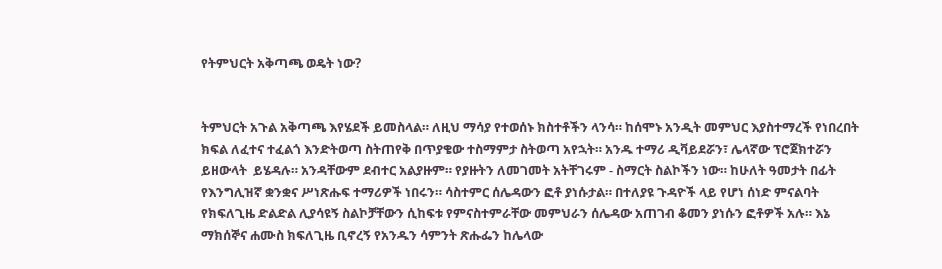የትምህርት አቅጣጫ ወዴት ነው?


ትምህርት አጉል አቅጣጫ እየሄደች ይመስላል። ለዚህ ማሳያ የተወሰኑ ክስተቶችን ላንሳ። ከሰሞኑ አንዲት መምህር እያስተማረች የነበረበት ክፍል ለፈተና ተፈልጎ እንድትወጣ ስትጠየቅ በጥያቄው ተስማምታ ስትወጣ አየኋት። አንዱ ተማሪ ዲቫይደሯን፣ ሌላኛው ፕሮጀክተሯን ይዘውላት  ይሄዳሉ። አንዳቸውም ደብተር አልያዙም። የያዙትን ለመገመት አትቸገሩም - ስማርት ስልኮችን ነው። ከሁለት ዓመታት በፊት የእንግሊዝኛ ቋንቋና ሥነጽሑፍ ተማሪዎች ነበሩን። ሳስተምር ሰሌዳውን ፎቶ ያነሱታል። በተለያዩ ጉዳዮች ላይ የሆነ ሰነድ ምናልባት የክፍለጊዜ ድልድል ሊያሳዩኝ ስልኮቻቸውን ሲከፍቱ የምናስተምራቸው መምህራን ሰሌዳው አጠገብ ቆመን ያነሱን ፎቶዎች አሉ። እኔ ማክሰኞና ሐሙስ ክፍለጊዜ ቢኖረኝ የአንዱን ሳምንት ጽሑፌን ከሌላው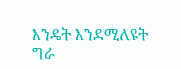እንዴት እንደሚለዩት ግራ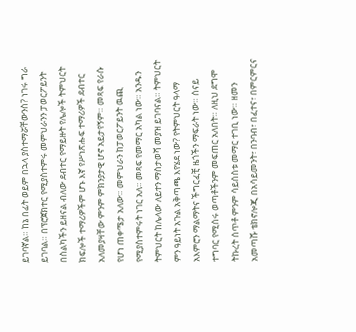ይገባኛል። ከኔ በፊት ወይም በኋላ ያስተማሯቸውንስ? ነገሩ ግራ ይገባል። በፕሮጀክተር የሚያስተምሩ መምህራንን ፓወርፖይንት በስልካችን ይዘናል ብለው ደብተር የማይዙት የሌሎች ትምህርት ክፍሎች ተማሪዎችም ሆኑ እኛ የሥነጽሑፍ ተማሪዎች ደብተር አለመያዛቸው ምንም ምክንያታዊ ሆኖ አይታየኝም። መጻፍ የራሱ የሆነ ጠቀሜታ አለው። መምህራን ከፓወርፖይንት ዉጪ የሚያስተምሩት ነገር አለ። መጻፍ የመማር አካል ነው። አንዱን ትምህርት ከሌላው ለይተን ማስታወሻ መያዝ ይገባናል። ትምህርት ምን ዓይነት አጉል አቅጣጫ እየሄደ ነው? የትምህርት ዓላማ አእምሮን ማልማትና ችግርፈቺ ዜጎችን ማፍራት ነው። ሰናይ ተግባር የሚሰሩ ወጣቶችንም መፍጠር አለበት። ለዚህ ደግሞ ትኩረት ሰጥቶ ምንም ሳይሰስቱ መማር ተገቢ ነው። ዘመን አመጣሹ ቴክኖሎጂ በአሳይመንት፣ በንባብ፣ በፈተና፣ በምርምርና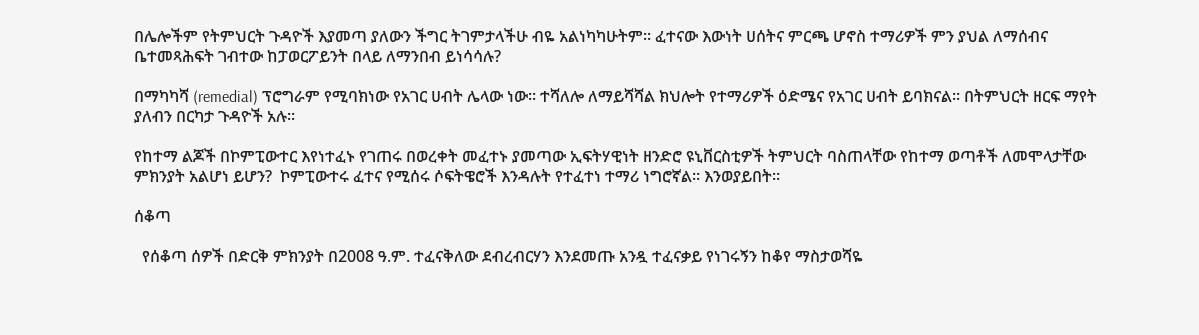በሌሎችም የትምህርት ጉዳዮች እያመጣ ያለውን ችግር ትገምታላችሁ ብዬ አልነካካሁትም። ፈተናው እውነት ሀሰትና ምርጫ ሆኖስ ተማሪዎች ምን ያህል ለማሰብና ቤተመጻሕፍት ገብተው ከፓወርፖይንት በላይ ለማንበብ ይነሳሳሉ?

በማካካሻ (remedial) ፕሮግራም የሚባክነው የአገር ሀብት ሌላው ነው። ተሻለሎ ለማይሻሻል ክህሎት የተማሪዎች ዕድሜና የአገር ሀብት ይባክናል። በትምህርት ዘርፍ ማየት ያለብን በርካታ ጉዳዮች አሉ።

የከተማ ልጆች በኮምፒውተር እየነተፈኑ የገጠሩ በወረቀት መፈተኑ ያመጣው ኢፍትሃዊነት ዘንድሮ ዩኒቨርስቲዎች ትምህርት ባስጠላቸው የከተማ ወጣቶች ለመሞላታቸው ምክንያት አልሆነ ይሆን?  ኮምፒውተሩ ፈተና የሚሰሩ ሶፍትዌሮች እንዳሉት የተፈተነ ተማሪ ነግሮኛል። እንወያይበት።

ሰቆጣ

  የሰቆጣ ሰዎች በድርቅ ምክንያት በ2008 ዓ.ም. ተፈናቅለው ደብረብርሃን እንደመጡ አንዷ ተፈናቃይ የነገሩኝን ከቆየ ማስታወሻዬ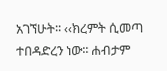አገኘሁት፡፡ ‹‹ክረምት ሲመጣ ተበዳድረን ነው፡፡ ሐብታም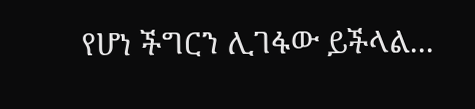የሆነ ችግርን ሊገፋው ይችላል...